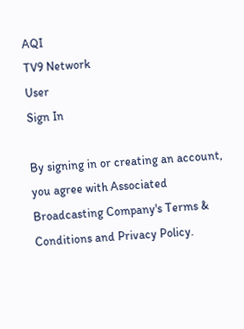AQI
TV9 Network
User
Sign In

By signing in or creating an account, you agree with Associated Broadcasting Company's Terms & Conditions and Privacy Policy.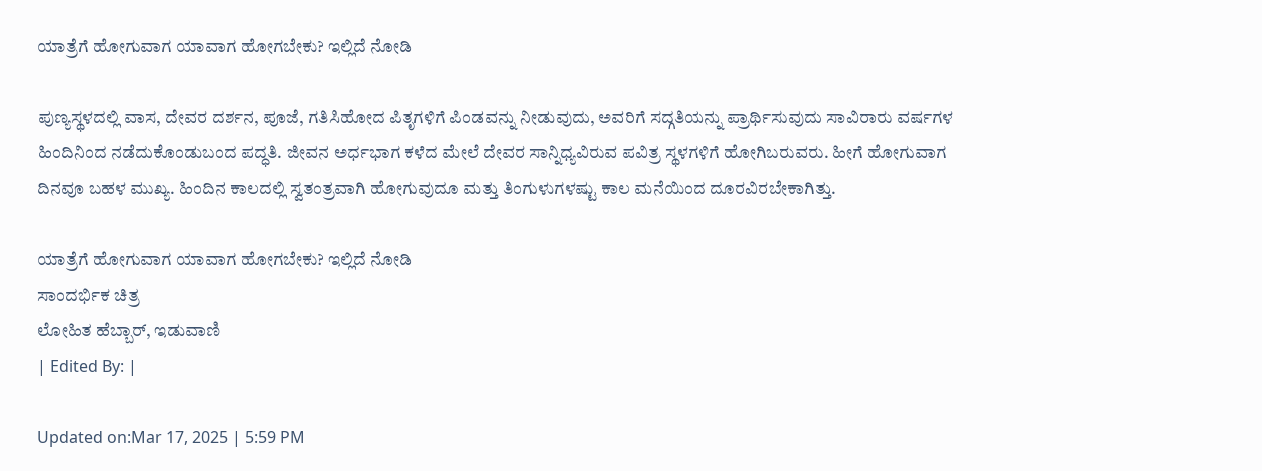ಯಾತ್ರೆಗೆ ಹೋಗುವಾಗ ಯಾವಾಗ ಹೋಗಬೇಕು? ಇಲ್ಲಿದೆ ನೋಡಿ

ಪುಣ್ಯಸ್ಥಳದಲ್ಲಿ ವಾಸ, ದೇವರ ದರ್ಶನ, ಪೂಜೆ, ಗತಿಸಿಹೋದ ಪಿತೃಗಳಿಗೆ ಪಿಂಡವನ್ನು ನೀಡುವುದು, ಅವರಿಗೆ ಸದ್ಗತಿಯನ್ನು ಪ್ರಾರ್ಥಿಸುವುದು ಸಾವಿರಾರು ವರ್ಷಗಳ ಹಿಂದಿನಿಂದ ನಡೆದುಕೊಂಡುಬಂದ ಪದ್ಧತಿ. ಜೀವನ ಅರ್ಧಭಾಗ ಕಳೆದ ಮೇಲೆ ದೇವರ ಸಾನ್ನಿಧ್ಯವಿರುವ ಪವಿತ್ರ ಸ್ಥಳಗಳಿಗೆ ಹೋಗಿಬರುವರು. ಹೀಗೆ ಹೋಗುವಾಗ ದಿನವೂ ಬಹಳ ಮುಖ್ಯ. ಹಿಂದಿನ ಕಾಲದಲ್ಲಿ ಸ್ವತಂತ್ರವಾಗಿ ಹೋಗುವುದೂ ಮತ್ತು ತಿಂಗುಳುಗಳಷ್ಟು ಕಾಲ ಮನೆಯಿಂದ ದೂರವಿರಬೇಕಾಗಿತ್ತು.

ಯಾತ್ರೆಗೆ ಹೋಗುವಾಗ ಯಾವಾಗ ಹೋಗಬೇಕು? ಇಲ್ಲಿದೆ ನೋಡಿ
ಸಾಂದರ್ಭಿಕ ಚಿತ್ರ
ಲೋಹಿತ ಹೆಬ್ಬಾರ್, ಇಡುವಾಣಿ
| Edited By: |

Updated on:Mar 17, 2025 | 5:59 PM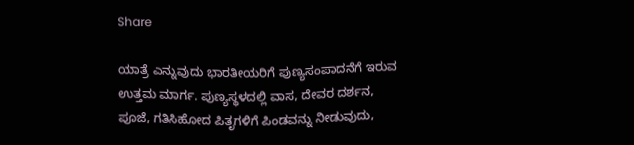Share

ಯಾತ್ರೆ ಎನ್ನುವುದು ಭಾರತೀಯರಿಗೆ ಪುಣ್ಯಸಂಪಾದನೆಗೆ ಇರುವ ಉತ್ತಮ ಮಾರ್ಗ. ಪುಣ್ಯಸ್ಥಳದಲ್ಲಿ ವಾಸ, ದೇವರ ದರ್ಶನ, ಪೂಜೆ, ಗತಿಸಿಹೋದ ಪಿತೃಗಳಿಗೆ ಪಿಂಡವನ್ನು ನೀಡುವುದು,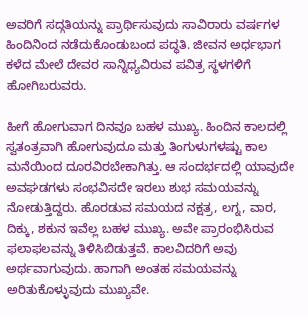ಅವರಿಗೆ ಸದ್ಗತಿಯನ್ನು ಪ್ರಾರ್ಥಿಸುವುದು ಸಾವಿರಾರು ವರ್ಷಗಳ ಹಿಂದಿನಿಂದ ನಡೆದುಕೊಂಡುಬಂದ ಪದ್ಧತಿ. ಜೀವನ ಅರ್ಧಭಾಗ ಕಳೆದ ಮೇಲೆ ದೇವರ ಸಾನ್ನಿಧ್ಯವಿರುವ ಪವಿತ್ರ ಸ್ಥಳಗಳಿಗೆ ಹೋಗಿಬರುವರು.

ಹೀಗೆ ಹೋಗುವಾಗ ದಿನವೂ ಬಹಳ ಮುಖ್ಯ. ಹಿಂದಿನ ಕಾಲದಲ್ಲಿ ಸ್ವತಂತ್ರವಾಗಿ ಹೋಗುವುದೂ ಮತ್ತು ತಿಂಗುಳುಗಳಷ್ಟು ಕಾಲ ಮನೆಯಿಂದ ದೂರವಿರಬೇಕಾಗಿತ್ತು. ಆ ಸಂದರ್ಭದಲ್ಲಿ ಯಾವುದೇ ಅವಘಡಗಳು ಸಂಭವಿಸದೇ ಇರಲು ಶುಭ ಸಮಯವನ್ನು ನೋಡುತ್ತಿದ್ದರು. ಹೊರಡುವ ಸಮಯದ ನಕ್ಷತ್ರ, ಲಗ್ನ, ವಾರ, ದಿಕ್ಕು, ಶಕುನ ಇವೆಲ್ಲ ಬಹಳ ಮುಖ್ಯ. ಅವೇ ಪ್ರಾರಂಭಿಸಿರುವ ಫಲಾಫಲವನ್ನು ತಿಳಿಸಿಬಿಡುತ್ತವೆ. ಕಾಲವಿದರಿಗೆ ಅವು ಅರ್ಥವಾಗುವುದು. ಹಾಗಾಗಿ ಅಂತಹ ಸಮಯವನ್ನು ಅರಿತುಕೊಳ್ಳುವುದು ಮುಖ್ಯವೇ.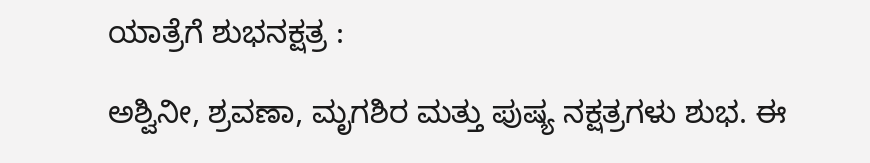ಯಾತ್ರೆಗೆ ಶುಭನಕ್ಷತ್ರ :

ಅಶ್ವಿನೀ, ಶ್ರವಣಾ, ಮೃಗಶಿರ ಮತ್ತು ಪುಷ್ಯ ನಕ್ಷತ್ರಗಳು ಶುಭ. ಈ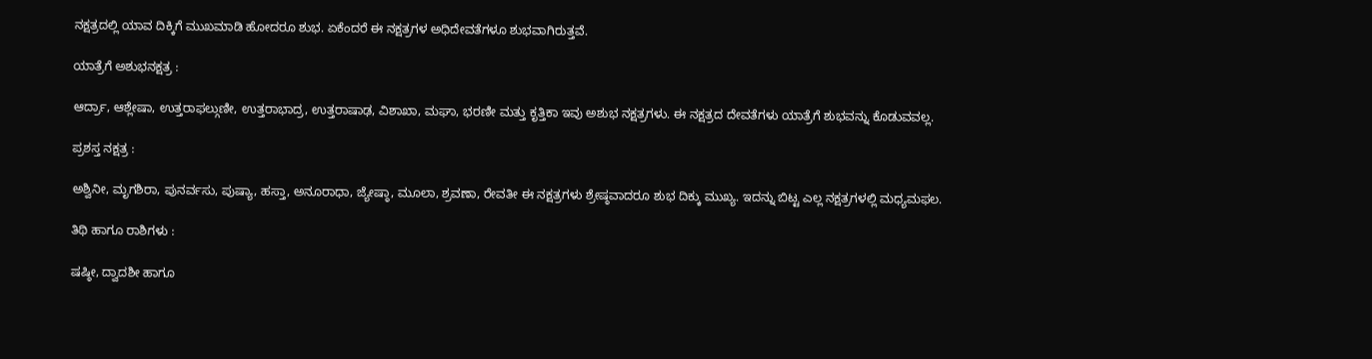ನಕ್ಷತ್ರದಲ್ಲಿ ಯಾವ ದಿಕ್ಕಿಗೆ ಮುಖಮಾಡಿ ಹೋದರೂ ಶುಭ. ಏಕೆಂದರೆ ಈ ನಕ್ಷತ್ರಗಳ ಅಧಿದೇವತೆಗಳೂ ಶುಭವಾಗಿರುತ್ತವೆ.

ಯಾತ್ರೆಗೆ ಅಶುಭನಕ್ಷತ್ರ :

ಆರ್ದ್ರಾ, ಆಶ್ಲೇಷಾ, ಉತ್ತರಾಫಲ್ಗುಣೀ, ಉತ್ತರಾಭಾದ್ರ, ಉತ್ತರಾಷಾಢ, ವಿಶಾಖಾ, ಮಘಾ, ಭರಣೀ ಮತ್ತು ಕೃತ್ತಿಕಾ ಇವು ಅಶುಭ ನಕ್ಷತ್ರಗಳು. ಈ ನಕ್ಷತ್ರದ ದೇವತೆಗಳು ಯಾತ್ರೆಗೆ ಶುಭವನ್ನು ಕೊಡುವವಲ್ಲ.

ಪ್ರಶಸ್ತ ನಕ್ಷತ್ರ :

ಅಶ್ವಿನೀ, ಮೃಗಶಿರಾ, ಪುನರ್ವಸು, ಪುಷ್ಯಾ, ಹಸ್ತಾ, ಅನೂರಾಧಾ, ಜ್ಯೇಷ್ಠಾ, ಮೂಲಾ, ಶ್ರವಣಾ, ರೇವತೀ ಈ ನಕ್ಷತ್ರಗಳು ಶ್ರೇಷ್ಠವಾದರೂ ಶುಭ ದಿಕ್ಕು ಮುಖ್ಯ. ಇದನ್ನು ಬಿಟ್ಟ ಎಲ್ಲ ನಕ್ಷತ್ರಗಳಲ್ಲಿ ಮಧ್ಯಮಫಲ.

ತಿಥಿ ಹಾಗೂ ರಾಶಿಗಳು :

ಷಷ್ಠೀ, ದ್ವಾದಶೀ ಹಾಗೂ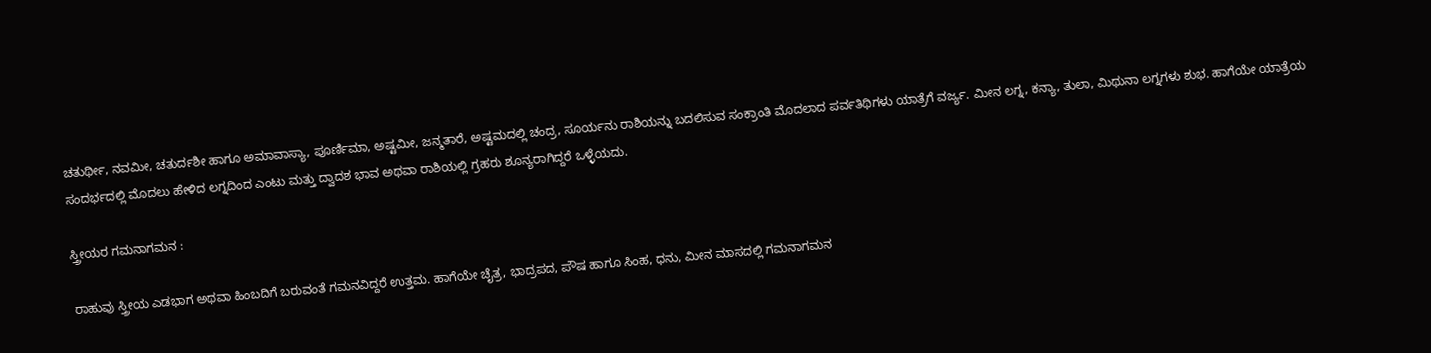ಚತುರ್ಥೀ, ನವಮೀ, ಚತುರ್ದಶೀ ಹಾಗೂ ಅಮಾವಾಸ್ಯಾ, ಪೂರ್ಣಿಮಾ, ಅಷ್ಟಮೀ, ಜನ್ಮತಾರೆ, ಅಷ್ಟಮದಲ್ಲಿ ಚಂದ್ರ, ಸೂರ್ಯನು ರಾಶಿಯನ್ನು ಬದಲಿಸುವ ಸಂಕ್ರಾಂತಿ ಮೊದಲಾದ ಪರ್ವತಿಥಿಗಳು ಯಾತ್ರೆಗೆ ವರ್ಜ್ಯ. ಮೀನ ಲಗ್ನ, ಕನ್ಯಾ, ತುಲಾ, ಮಿಥುನಾ ಲಗ್ನಗಳು ಶುಭ. ಹಾಗೆಯೇ ಯಾತ್ರೆಯ ಸಂದರ್ಭದಲ್ಲಿ ಮೊದಲು ಹೇಳಿದ ಲಗ್ನದಿಂದ ಎಂಟು ಮತ್ತು ದ್ವಾದಶ ಭಾವ ಅಥವಾ ರಾಶಿಯಲ್ಲಿ ಗ್ರಹರು ಶೂನ್ಯರಾಗಿದ್ದರೆ ಒಳ್ಳೆಯದು.

ಸ್ತ್ರೀಯರ ಗಮನಾಗಮನ :

ರಾಹುವು ಸ್ತ್ರೀಯ ಎಡಭಾಗ ಅಥವಾ ಹಿಂಬದಿಗೆ ಬರುವಂತೆ ಗಮನವಿದ್ದರೆ ಉತ್ತಮ. ಹಾಗೆಯೇ ಚೈತ್ರ, ಭಾದ್ರಪದ, ಪೌಷ ಹಾಗೂ ಸಿಂಹ, ಧನು, ಮೀನ ಮಾಸದಲ್ಲಿ ಗಮನಾಗಮನ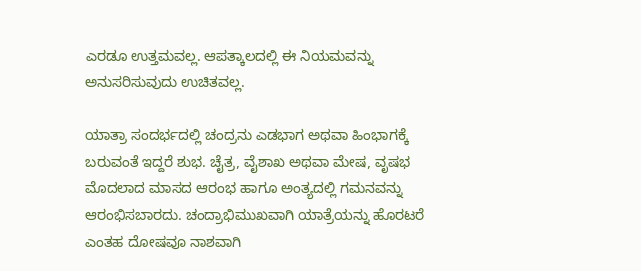ಎರಡೂ ಉತ್ತಮವಲ್ಲ. ಆಪತ್ಕಾಲದಲ್ಲಿ ಈ ನಿಯಮವನ್ನು ಅನುಸರಿಸುವುದು ಉಚಿತವಲ್ಲ.

ಯಾತ್ರಾ ಸಂದರ್ಭದಲ್ಲಿ ಚಂದ್ರನು ಎಡಭಾಗ ಅಥವಾ ಹಿಂಭಾಗಕ್ಕೆ ಬರುವಂತೆ ಇದ್ದರೆ ಶುಭ. ಚೈತ್ರ, ವೈಶಾಖ ಅಥವಾ ಮೇಷ, ವೃಷಭ ಮೊದಲಾದ ಮಾಸದ ಆರಂಭ ಹಾಗೂ ಅಂತ್ಯದಲ್ಲಿ ಗಮನವನ್ನು ಆರಂಭಿಸಬಾರದು. ಚಂದ್ರಾಭಿಮುಖವಾಗಿ ಯಾತ್ರೆಯನ್ನು ಹೊರಟರೆ ಎಂತಹ ದೋಷವೂ ನಾಶವಾಗಿ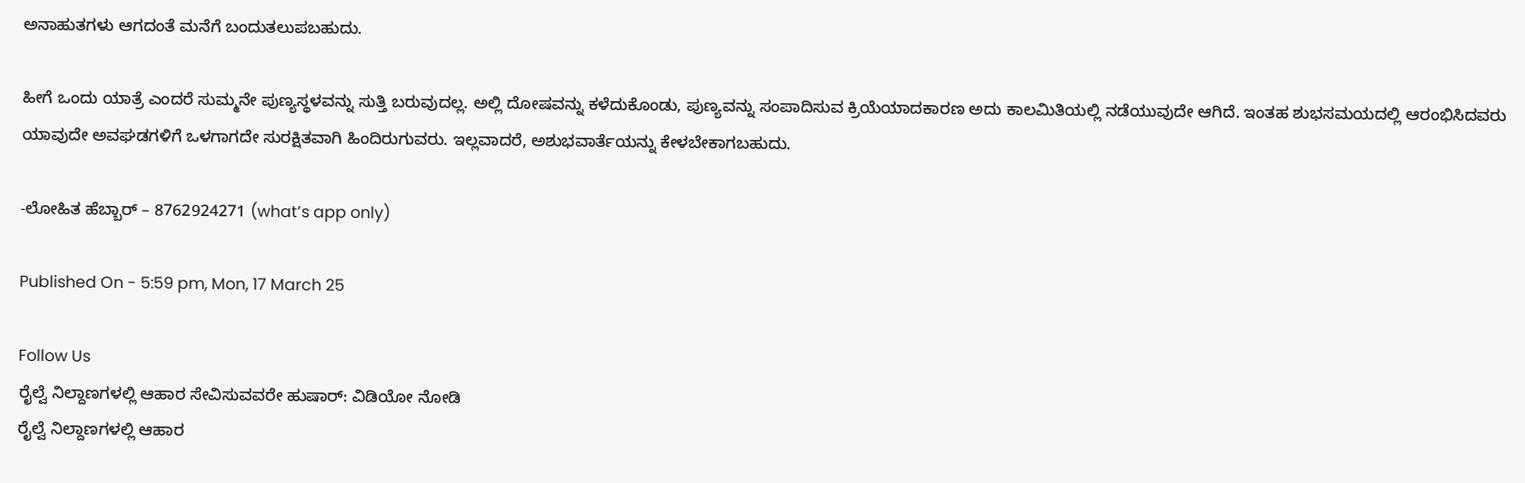ಅನಾಹುತಗಳು ಆಗದಂತೆ ಮನೆಗೆ ಬಂದುತಲುಪಬಹುದು.

ಹೀಗೆ ಒಂದು ಯಾತ್ರೆ ಎಂದರೆ ಸುಮ್ಮನೇ ಪುಣ್ಯಸ್ಥಳವನ್ನು ಸುತ್ತಿ ಬರುವುದಲ್ಲ. ಅಲ್ಲಿ ದೋಷವನ್ನು ಕಳೆದುಕೊಂಡು, ಪುಣ್ಯವನ್ನು ಸಂಪಾದಿಸುವ ಕ್ರಿಯೆಯಾದಕಾರಣ ಅದು ಕಾಲಮಿತಿಯಲ್ಲಿ ನಡೆಯುವುದೇ ಆಗಿದೆ. ಇಂತಹ ಶುಭಸಮಯದಲ್ಲಿ ಆರಂಭಿಸಿದವರು ಯಾವುದೇ ಅವಘಡಗಳಿಗೆ ಒಳಗಾಗದೇ ಸುರಕ್ಷಿತವಾಗಿ ಹಿಂದಿರುಗುವರು. ಇಲ್ಲವಾದರೆ, ಅಶುಭವಾರ್ತೆಯನ್ನು ಕೇಳಬೇಕಾಗಬಹುದು.

-ಲೋಹಿತ ಹೆಬ್ಬಾರ್ – 8762924271 (what’s app only)

Published On - 5:59 pm, Mon, 17 March 25

Follow Us
ರೈಲ್ವೆ ನಿಲ್ದಾಣಗಳಲ್ಲಿ ಆಹಾರ ಸೇವಿಸುವವರೇ ಹುಷಾರ್: ವಿಡಿಯೋ ನೋಡಿ
ರೈಲ್ವೆ ನಿಲ್ದಾಣಗಳಲ್ಲಿ ಆಹಾರ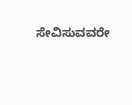ಸೇವಿಸುವವರೇ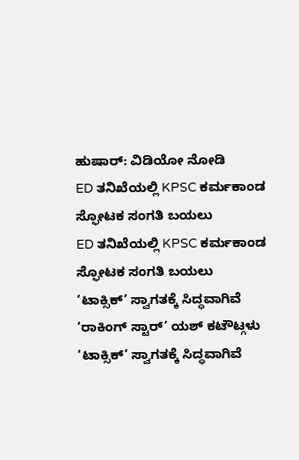ಹುಷಾರ್: ವಿಡಿಯೋ ನೋಡಿ
ED ತನಿಖೆಯಲ್ಲಿ KPSC ಕರ್ಮಕಾಂಡ ಸ್ಫೋಟಕ ಸಂಗತಿ ಬಯಲು
ED ತನಿಖೆಯಲ್ಲಿ KPSC ಕರ್ಮಕಾಂಡ ಸ್ಫೋಟಕ ಸಂಗತಿ ಬಯಲು
‘ಟಾಕ್ಸಿಕ್’ ಸ್ವಾಗತಕ್ಕೆ ಸಿದ್ಧವಾಗಿವೆ ‘ರಾಕಿಂಗ್ ಸ್ಟಾರ್’ ಯಶ್ ಕಟೌಟ್ಗಳು
‘ಟಾಕ್ಸಿಕ್’ ಸ್ವಾಗತಕ್ಕೆ ಸಿದ್ಧವಾಗಿವೆ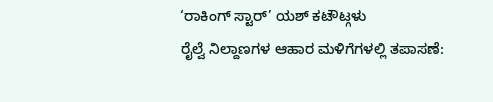‘ರಾಕಿಂಗ್ ಸ್ಟಾರ್’ ಯಶ್ ಕಟೌಟ್ಗಳು
ರೈಲ್ವೆ ನಿಲ್ದಾಣಗಳ ಆಹಾರ ಮಳಿಗೆಗಳಲ್ಲಿ ತಪಾಸಣೆ: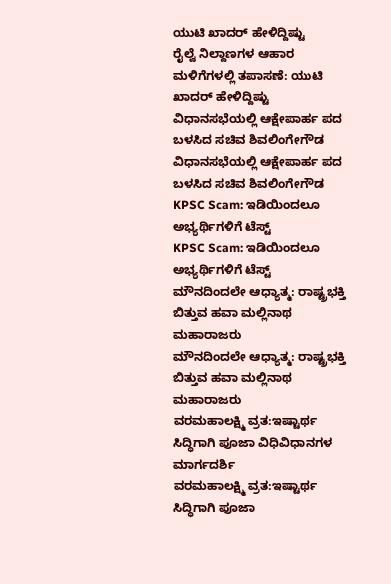ಯುಟಿ ಖಾದರ್ ಹೇಳಿದ್ದಿಷ್ಟು
ರೈಲ್ವೆ ನಿಲ್ದಾಣಗಳ ಆಹಾರ ಮಳಿಗೆಗಳಲ್ಲಿ ತಪಾಸಣೆ: ಯುಟಿ ಖಾದರ್ ಹೇಳಿದ್ದಿಷ್ಟು
ವಿಧಾನಸಭೆಯಲ್ಲಿ ಆಕ್ಷೇಪಾರ್ಹ ಪದ ಬಳಸಿದ ಸಚಿವ ಶಿವಲಿಂಗೇಗೌಡ
ವಿಧಾನಸಭೆಯಲ್ಲಿ ಆಕ್ಷೇಪಾರ್ಹ ಪದ ಬಳಸಿದ ಸಚಿವ ಶಿವಲಿಂಗೇಗೌಡ
KPSC Scam: ಇಡಿಯಿಂದಲೂ ಅಭ್ಯರ್ಥಿಗಳಿಗೆ ಟೆಸ್ಟ್
KPSC Scam: ಇಡಿಯಿಂದಲೂ ಅಭ್ಯರ್ಥಿಗಳಿಗೆ ಟೆಸ್ಟ್
ಮೌನದಿಂದಲೇ ಆಧ್ಯಾತ್ಮ: ರಾಷ್ಟ್ರಭಕ್ತಿ ಬಿತ್ತುವ ಹವಾ ಮಲ್ಲಿನಾಥ ಮಹಾರಾಜರು
ಮೌನದಿಂದಲೇ ಆಧ್ಯಾತ್ಮ: ರಾಷ್ಟ್ರಭಕ್ತಿ ಬಿತ್ತುವ ಹವಾ ಮಲ್ಲಿನಾಥ ಮಹಾರಾಜರು
ವರಮಹಾಲಕ್ಷ್ಮಿ ವ್ರತ:ಇಷ್ಟಾರ್ಥ ಸಿದ್ಧಿಗಾಗಿ ಪೂಜಾ ವಿಧಿವಿಧಾನಗಳ ಮಾರ್ಗದರ್ಶಿ
ವರಮಹಾಲಕ್ಷ್ಮಿ ವ್ರತ:ಇಷ್ಟಾರ್ಥ ಸಿದ್ಧಿಗಾಗಿ ಪೂಜಾ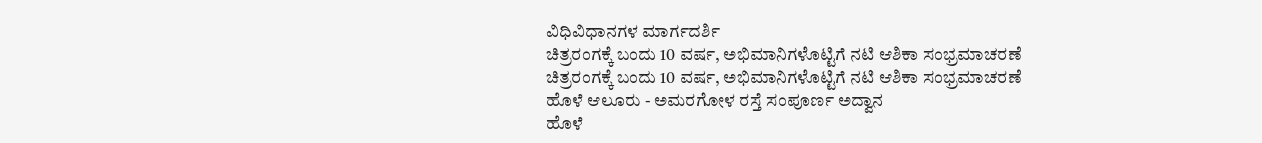ವಿಧಿವಿಧಾನಗಳ ಮಾರ್ಗದರ್ಶಿ
ಚಿತ್ರರಂಗಕ್ಕೆ ಬಂದು 10 ವರ್ಷ, ಅಭಿಮಾನಿಗಳೊಟ್ಟಿಗೆ ನಟಿ ಆಶಿಕಾ ಸಂಭ್ರಮಾಚರಣೆ
ಚಿತ್ರರಂಗಕ್ಕೆ ಬಂದು 10 ವರ್ಷ, ಅಭಿಮಾನಿಗಳೊಟ್ಟಿಗೆ ನಟಿ ಆಶಿಕಾ ಸಂಭ್ರಮಾಚರಣೆ
ಹೊಳೆ ಆಲೂರು - ಅಮರಗೋಳ ರಸ್ತೆ ಸಂಪೂರ್ಣ ಅದ್ವಾನ
ಹೊಳೆ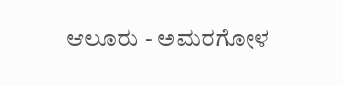ಆಲೂರು - ಅಮರಗೋಳ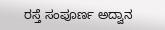ರಸ್ತೆ ಸಂಪೂರ್ಣ ಅದ್ವಾನ